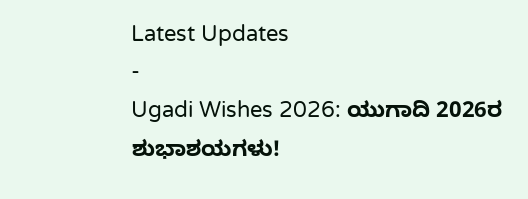Latest Updates
-
Ugadi Wishes 2026: ಯುಗಾದಿ 2026ರ ಶುಭಾಶಯಗಳು!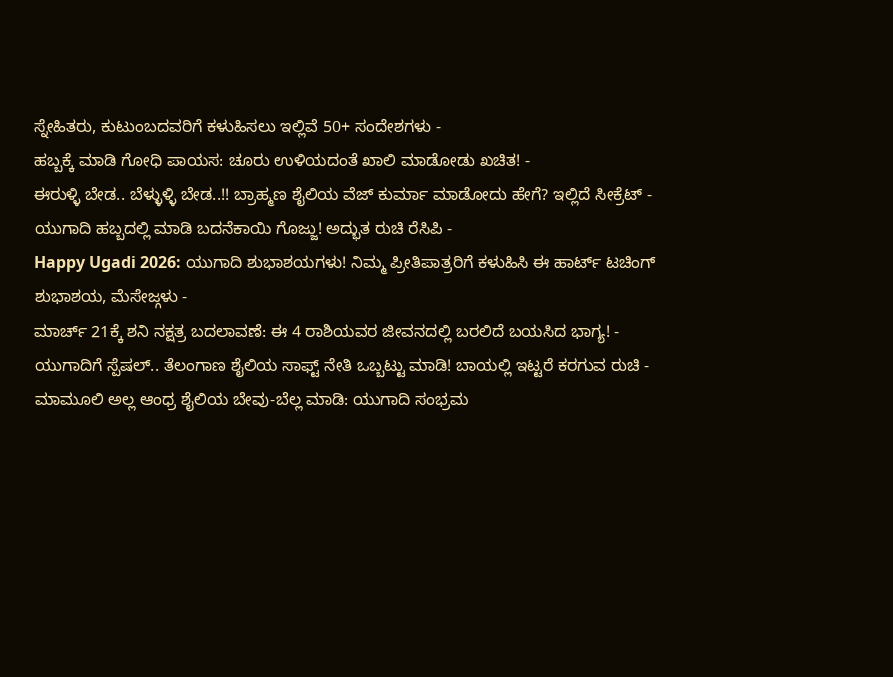ಸ್ನೇಹಿತರು, ಕುಟುಂಬದವರಿಗೆ ಕಳುಹಿಸಲು ಇಲ್ಲಿವೆ 50+ ಸಂದೇಶಗಳು -
ಹಬ್ಬಕ್ಕೆ ಮಾಡಿ ಗೋಧಿ ಪಾಯಸ: ಚೂರು ಉಳಿಯದಂತೆ ಖಾಲಿ ಮಾಡೋಡು ಖಚಿತ! -
ಈರುಳ್ಳಿ ಬೇಡ.. ಬೆಳ್ಳುಳ್ಳಿ ಬೇಡ..!! ಬ್ರಾಹ್ಮಣ ಶೈಲಿಯ ವೆಜ್ ಕುರ್ಮಾ ಮಾಡೋದು ಹೇಗೆ? ಇಲ್ಲಿದೆ ಸೀಕ್ರೆಟ್ -
ಯುಗಾದಿ ಹಬ್ಬದಲ್ಲಿ ಮಾಡಿ ಬದನೆಕಾಯಿ ಗೊಜ್ಜು! ಅದ್ಭುತ ರುಚಿ ರೆಸಿಪಿ -
Happy Ugadi 2026: ಯುಗಾದಿ ಶುಭಾಶಯಗಳು! ನಿಮ್ಮ ಪ್ರೀತಿಪಾತ್ರರಿಗೆ ಕಳುಹಿಸಿ ಈ ಹಾರ್ಟ್ ಟಚಿಂಗ್ ಶುಭಾಶಯ, ಮೆಸೇಜ್ಗಳು -
ಮಾರ್ಚ್ 21ಕ್ಕೆ ಶನಿ ನಕ್ಷತ್ರ ಬದಲಾವಣೆ: ಈ 4 ರಾಶಿಯವರ ಜೀವನದಲ್ಲಿ ಬರಲಿದೆ ಬಯಸಿದ ಭಾಗ್ಯ! -
ಯುಗಾದಿಗೆ ಸ್ಪೆಷಲ್.. ತೆಲಂಗಾಣ ಶೈಲಿಯ ಸಾಫ್ಟ್ ನೇತಿ ಒಬ್ಬಟ್ಟು ಮಾಡಿ! ಬಾಯಲ್ಲಿ ಇಟ್ಟರೆ ಕರಗುವ ರುಚಿ -
ಮಾಮೂಲಿ ಅಲ್ಲ ಆಂಧ್ರ ಶೈಲಿಯ ಬೇವು-ಬೆಲ್ಲ ಮಾಡಿ: ಯುಗಾದಿ ಸಂಭ್ರಮ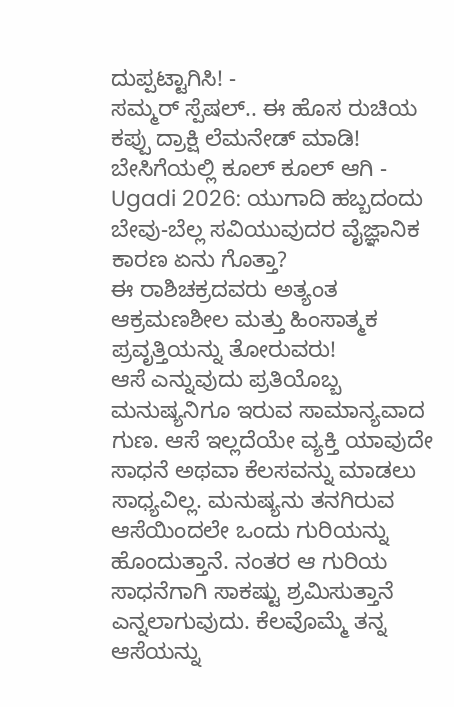ದುಪ್ಪಟ್ಟಾಗಿಸಿ! -
ಸಮ್ಮರ್ ಸ್ಪೆಷಲ್.. ಈ ಹೊಸ ರುಚಿಯ ಕಪ್ಪು ದ್ರಾಕ್ಷಿ ಲೆಮನೇಡ್ ಮಾಡಿ! ಬೇಸಿಗೆಯಲ್ಲಿ ಕೂಲ್ ಕೂಲ್ ಆಗಿ -
Ugadi 2026: ಯುಗಾದಿ ಹಬ್ಬದಂದು ಬೇವು-ಬೆಲ್ಲ ಸವಿಯುವುದರ ವೈಜ್ಞಾನಿಕ ಕಾರಣ ಏನು ಗೊತ್ತಾ?
ಈ ರಾಶಿಚಕ್ರದವರು ಅತ್ಯಂತ ಆಕ್ರಮಣಶೀಲ ಮತ್ತು ಹಿಂಸಾತ್ಮಕ ಪ್ರವೃತ್ತಿಯನ್ನು ತೋರುವರು!
ಆಸೆ ಎನ್ನುವುದು ಪ್ರತಿಯೊಬ್ಬ ಮನುಷ್ಯನಿಗೂ ಇರುವ ಸಾಮಾನ್ಯವಾದ ಗುಣ. ಆಸೆ ಇಲ್ಲದೆಯೇ ವ್ಯಕ್ತಿ ಯಾವುದೇ ಸಾಧನೆ ಅಥವಾ ಕೆಲಸವನ್ನು ಮಾಡಲು ಸಾಧ್ಯವಿಲ್ಲ. ಮನುಷ್ಯನು ತನಗಿರುವ ಆಸೆಯಿಂದಲೇ ಒಂದು ಗುರಿಯನ್ನು ಹೊಂದುತ್ತಾನೆ. ನಂತರ ಆ ಗುರಿಯ ಸಾಧನೆಗಾಗಿ ಸಾಕಷ್ಟು ಶ್ರಮಿಸುತ್ತಾನೆ ಎನ್ನಲಾಗುವುದು. ಕೆಲವೊಮ್ಮೆ ತನ್ನ ಆಸೆಯನ್ನು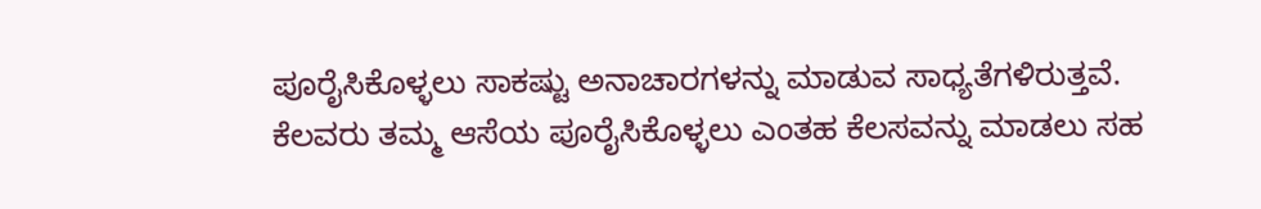ಪೂರೈಸಿಕೊಳ್ಳಲು ಸಾಕಷ್ಟು ಅನಾಚಾರಗಳನ್ನು ಮಾಡುವ ಸಾಧ್ಯತೆಗಳಿರುತ್ತವೆ.
ಕೆಲವರು ತಮ್ಮ ಆಸೆಯ ಪೂರೈಸಿಕೊಳ್ಳಲು ಎಂತಹ ಕೆಲಸವನ್ನು ಮಾಡಲು ಸಹ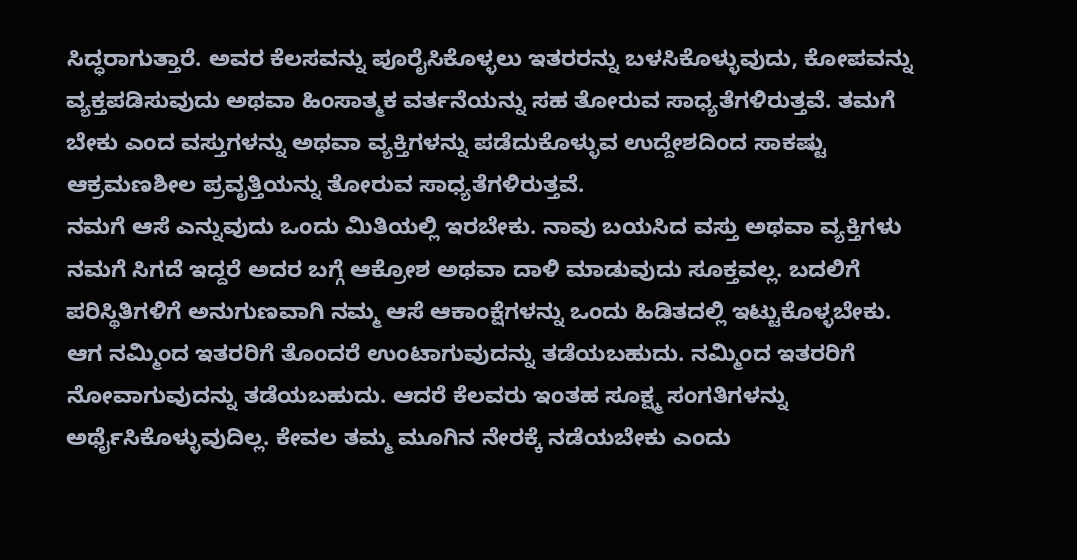ಸಿದ್ಧರಾಗುತ್ತಾರೆ. ಅವರ ಕೆಲಸವನ್ನು ಪೂರೈಸಿಕೊಳ್ಳಲು ಇತರರನ್ನು ಬಳಸಿಕೊಳ್ಳುವುದು, ಕೋಪವನ್ನು ವ್ಯಕ್ತಪಡಿಸುವುದು ಅಥವಾ ಹಿಂಸಾತ್ಮಕ ವರ್ತನೆಯನ್ನು ಸಹ ತೋರುವ ಸಾಧ್ಯತೆಗಳಿರುತ್ತವೆ. ತಮಗೆ ಬೇಕು ಎಂದ ವಸ್ತುಗಳನ್ನು ಅಥವಾ ವ್ಯಕ್ತಿಗಳನ್ನು ಪಡೆದುಕೊಳ್ಳುವ ಉದ್ದೇಶದಿಂದ ಸಾಕಷ್ಟು ಆಕ್ರಮಣಶೀಲ ಪ್ರವೃತ್ತಿಯನ್ನು ತೋರುವ ಸಾಧ್ಯತೆಗಳಿರುತ್ತವೆ.
ನಮಗೆ ಆಸೆ ಎನ್ನುವುದು ಒಂದು ಮಿತಿಯಲ್ಲಿ ಇರಬೇಕು. ನಾವು ಬಯಸಿದ ವಸ್ತು ಅಥವಾ ವ್ಯಕ್ತಿಗಳು ನಮಗೆ ಸಿಗದೆ ಇದ್ದರೆ ಅದರ ಬಗ್ಗೆ ಆಕ್ರೋಶ ಅಥವಾ ದಾಳಿ ಮಾಡುವುದು ಸೂಕ್ತವಲ್ಲ. ಬದಲಿಗೆ ಪರಿಸ್ಥಿತಿಗಳಿಗೆ ಅನುಗುಣವಾಗಿ ನಮ್ಮ ಆಸೆ ಆಕಾಂಕ್ಷೆಗಳನ್ನು ಒಂದು ಹಿಡಿತದಲ್ಲಿ ಇಟ್ಟುಕೊಳ್ಳಬೇಕು. ಆಗ ನಮ್ಮಿಂದ ಇತರರಿಗೆ ತೊಂದರೆ ಉಂಟಾಗುವುದನ್ನು ತಡೆಯಬಹುದು. ನಮ್ಮಿಂದ ಇತರರಿಗೆ ನೋವಾಗುವುದನ್ನು ತಡೆಯಬಹುದು. ಆದರೆ ಕೆಲವರು ಇಂತಹ ಸೂಕ್ಷ್ಮ ಸಂಗತಿಗಳನ್ನು ಅರ್ಥೈಸಿಕೊಳ್ಳುವುದಿಲ್ಲ. ಕೇವಲ ತಮ್ಮ ಮೂಗಿನ ನೇರಕ್ಕೆ ನಡೆಯಬೇಕು ಎಂದು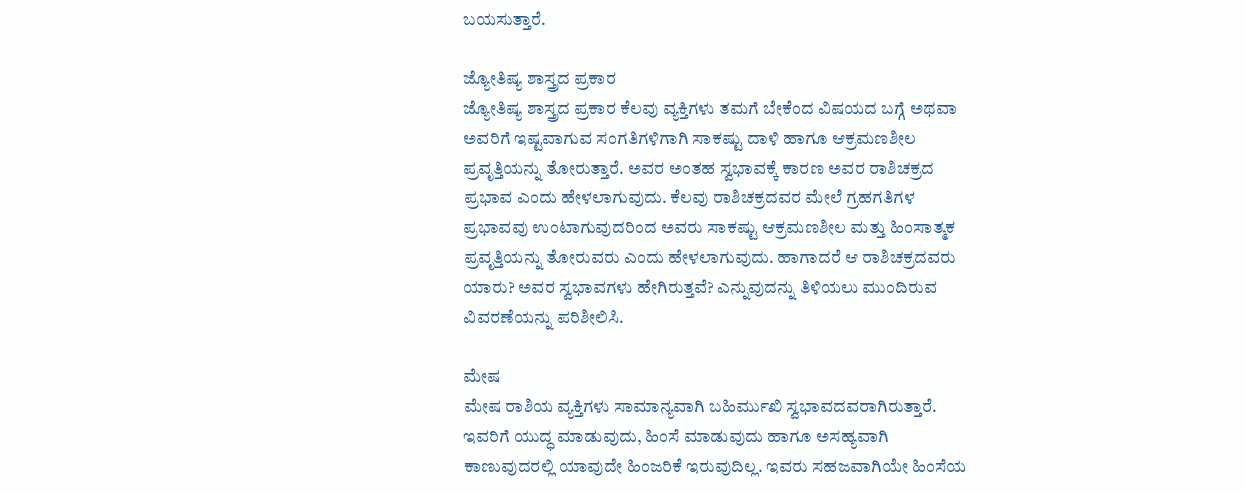ಬಯಸುತ್ತಾರೆ.

ಜ್ಯೋತಿಷ್ಯ ಶಾಸ್ತ್ರದ ಪ್ರಕಾರ
ಜ್ಯೋತಿಷ್ಯ ಶಾಸ್ತ್ರದ ಪ್ರಕಾರ ಕೆಲವು ವ್ಯಕ್ತಿಗಳು ತಮಗೆ ಬೇಕೆಂದ ವಿಷಯದ ಬಗ್ಗೆ ಅಥವಾ ಅವರಿಗೆ ಇಷ್ಟವಾಗುವ ಸಂಗತಿಗಳಿಗಾಗಿ ಸಾಕಷ್ಟು ದಾಳಿ ಹಾಗೂ ಆಕ್ರಮಣಶೀಲ ಪ್ರವೃತ್ತಿಯನ್ನು ತೋರುತ್ತಾರೆ. ಅವರ ಅಂತಹ ಸ್ವಭಾವಕ್ಕೆ ಕಾರಣ ಅವರ ರಾಶಿಚಕ್ರದ ಪ್ರಭಾವ ಎಂದು ಹೇಳಲಾಗುವುದು. ಕೆಲವು ರಾಶಿಚಕ್ರದವರ ಮೇಲೆ ಗ್ರಹಗತಿಗಳ ಪ್ರಭಾವವು ಉಂಟಾಗುವುದರಿಂದ ಅವರು ಸಾಕಷ್ಟು ಆಕ್ರಮಣಶೀಲ ಮತ್ತು ಹಿಂಸಾತ್ಮಕ ಪ್ರವೃತ್ತಿಯನ್ನು ತೋರುವರು ಎಂದು ಹೇಳಲಾಗುವುದು. ಹಾಗಾದರೆ ಆ ರಾಶಿಚಕ್ರದವರು ಯಾರು? ಅವರ ಸ್ವಭಾವಗಳು ಹೇಗಿರುತ್ತವೆ? ಎನ್ನುವುದನ್ನು ತಿಳಿಯಲು ಮುಂದಿರುವ ವಿವರಣೆಯನ್ನು ಪರಿಶೀಲಿಸಿ.

ಮೇಷ
ಮೇಷ ರಾಶಿಯ ವ್ಯಕ್ತಿಗಳು ಸಾಮಾನ್ಯವಾಗಿ ಬಹಿರ್ಮುಖಿ ಸ್ವಭಾವದವರಾಗಿರುತ್ತಾರೆ. ಇವರಿಗೆ ಯುದ್ಧ ಮಾಡುವುದು, ಹಿಂಸೆ ಮಾಡುವುದು ಹಾಗೂ ಅಸಹ್ಯವಾಗಿ ಕಾಣುವುದರಲ್ಲಿ ಯಾವುದೇ ಹಿಂಜರಿಕೆ ಇರುವುದಿಲ್ಲ. ಇವರು ಸಹಜವಾಗಿಯೇ ಹಿಂಸೆಯ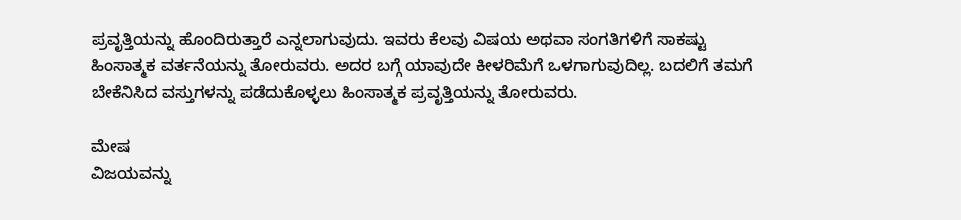ಪ್ರವೃತ್ತಿಯನ್ನು ಹೊಂದಿರುತ್ತಾರೆ ಎನ್ನಲಾಗುವುದು. ಇವರು ಕೆಲವು ವಿಷಯ ಅಥವಾ ಸಂಗತಿಗಳಿಗೆ ಸಾಕಷ್ಟು ಹಿಂಸಾತ್ಮಕ ವರ್ತನೆಯನ್ನು ತೋರುವರು. ಅದರ ಬಗ್ಗೆ ಯಾವುದೇ ಕೀಳರಿಮೆಗೆ ಒಳಗಾಗುವುದಿಲ್ಲ. ಬದಲಿಗೆ ತಮಗೆ ಬೇಕೆನಿಸಿದ ವಸ್ತುಗಳನ್ನು ಪಡೆದುಕೊಳ್ಳಲು ಹಿಂಸಾತ್ಮಕ ಪ್ರವೃತ್ತಿಯನ್ನು ತೋರುವರು.

ಮೇಷ
ವಿಜಯವನ್ನು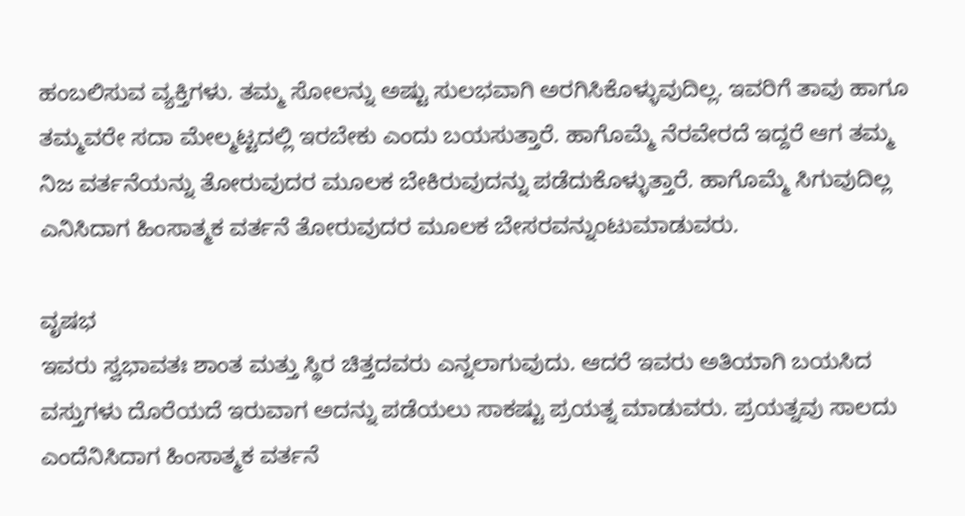ಹಂಬಲಿಸುವ ವ್ಯಕ್ತಿಗಳು. ತಮ್ಮ ಸೋಲನ್ನು ಅಷ್ಟು ಸುಲಭವಾಗಿ ಅರಗಿಸಿಕೊಳ್ಳುವುದಿಲ್ಲ. ಇವರಿಗೆ ತಾವು ಹಾಗೂ ತಮ್ಮವರೇ ಸದಾ ಮೇಲ್ಮಟ್ಟದಲ್ಲಿ ಇರಬೇಕು ಎಂದು ಬಯಸುತ್ತಾರೆ. ಹಾಗೊಮ್ಮೆ ನೆರವೇರದೆ ಇದ್ದರೆ ಆಗ ತಮ್ಮ ನಿಜ ವರ್ತನೆಯನ್ನು ತೋರುವುದರ ಮೂಲಕ ಬೇಕಿರುವುದನ್ನು ಪಡೆದುಕೊಳ್ಳುತ್ತಾರೆ. ಹಾಗೊಮ್ಮೆ ಸಿಗುವುದಿಲ್ಲ ಎನಿಸಿದಾಗ ಹಿಂಸಾತ್ಮಕ ವರ್ತನೆ ತೋರುವುದರ ಮೂಲಕ ಬೇಸರವನ್ನುಂಟುಮಾಡುವರು.

ವೃಷಭ
ಇವರು ಸ್ವಭಾವತಃ ಶಾಂತ ಮತ್ತು ಸ್ಥಿರ ಚಿತ್ತದವರು ಎನ್ನಲಾಗುವುದು. ಆದರೆ ಇವರು ಅತಿಯಾಗಿ ಬಯಸಿದ ವಸ್ತುಗಳು ದೊರೆಯದೆ ಇರುವಾಗ ಅದನ್ನು ಪಡೆಯಲು ಸಾಕಷ್ಟು ಪ್ರಯತ್ನ ಮಾಡುವರು. ಪ್ರಯತ್ನವು ಸಾಲದು ಎಂದೆನಿಸಿದಾಗ ಹಿಂಸಾತ್ಮಕ ವರ್ತನೆ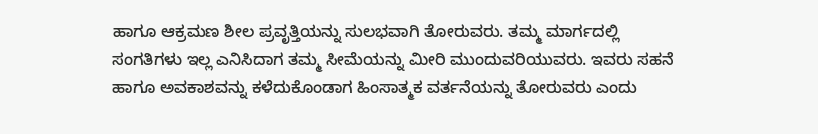ಹಾಗೂ ಆಕ್ರಮಣ ಶೀಲ ಪ್ರವೃತ್ತಿಯನ್ನು ಸುಲಭವಾಗಿ ತೋರುವರು. ತಮ್ಮ ಮಾರ್ಗದಲ್ಲಿ ಸಂಗತಿಗಳು ಇಲ್ಲ ಎನಿಸಿದಾಗ ತಮ್ಮ ಸೀಮೆಯನ್ನು ಮೀರಿ ಮುಂದುವರಿಯುವರು. ಇವರು ಸಹನೆ ಹಾಗೂ ಅವಕಾಶವನ್ನು ಕಳೆದುಕೊಂಡಾಗ ಹಿಂಸಾತ್ಮಕ ವರ್ತನೆಯನ್ನು ತೋರುವರು ಎಂದು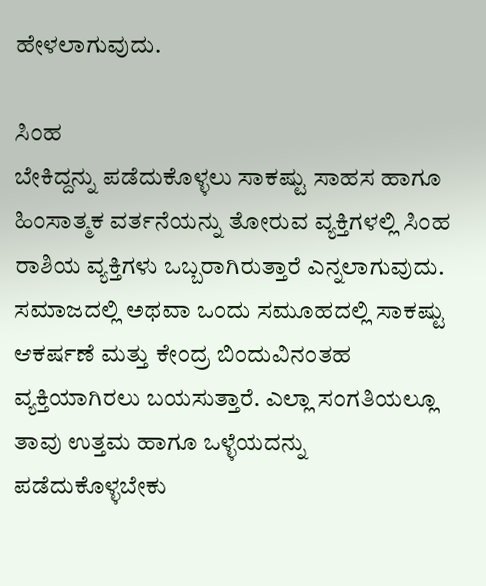ಹೇಳಲಾಗುವುದು.

ಸಿಂಹ
ಬೇಕಿದ್ದನ್ನು ಪಡೆದುಕೊಳ್ಳಲು ಸಾಕಷ್ಟು ಸಾಹಸ ಹಾಗೂ ಹಿಂಸಾತ್ಮಕ ವರ್ತನೆಯನ್ನು ತೋರುವ ವ್ಯಕ್ತಿಗಳಲ್ಲಿ ಸಿಂಹ ರಾಶಿಯ ವ್ಯಕ್ತಿಗಳು ಒಬ್ಬರಾಗಿರುತ್ತಾರೆ ಎನ್ನಲಾಗುವುದು. ಸಮಾಜದಲ್ಲಿ ಅಥವಾ ಒಂದು ಸಮೂಹದಲ್ಲಿ ಸಾಕಷ್ಟು ಆಕರ್ಷಣೆ ಮತ್ತು ಕೇಂದ್ರ ಬಿಂದುವಿನಂತಹ ವ್ಯಕ್ತಿಯಾಗಿರಲು ಬಯಸುತ್ತಾರೆ. ಎಲ್ಲಾ ಸಂಗತಿಯಲ್ಲೂ ತಾವು ಉತ್ತಮ ಹಾಗೂ ಒಳ್ಳೆಯದನ್ನು ಪಡೆದುಕೊಳ್ಳಬೇಕು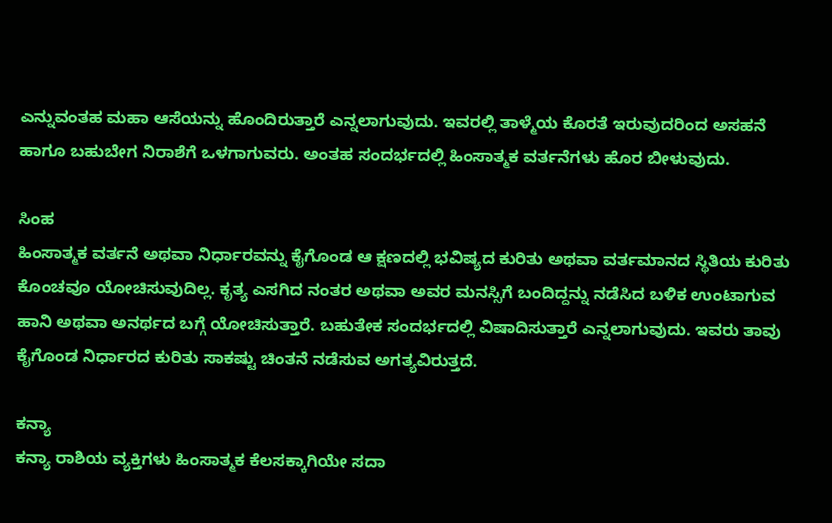ಎನ್ನುವಂತಹ ಮಹಾ ಆಸೆಯನ್ನು ಹೊಂದಿರುತ್ತಾರೆ ಎನ್ನಲಾಗುವುದು. ಇವರಲ್ಲಿ ತಾಳ್ಮೆಯ ಕೊರತೆ ಇರುವುದರಿಂದ ಅಸಹನೆ ಹಾಗೂ ಬಹುಬೇಗ ನಿರಾಶೆಗೆ ಒಳಗಾಗುವರು. ಅಂತಹ ಸಂದರ್ಭದಲ್ಲಿ ಹಿಂಸಾತ್ಮಕ ವರ್ತನೆಗಳು ಹೊರ ಬೀಳುವುದು.

ಸಿಂಹ
ಹಿಂಸಾತ್ಮಕ ವರ್ತನೆ ಅಥವಾ ನಿರ್ಧಾರವನ್ನು ಕೈಗೊಂಡ ಆ ಕ್ಷಣದಲ್ಲಿ ಭವಿಷ್ಯದ ಕುರಿತು ಅಥವಾ ವರ್ತಮಾನದ ಸ್ಥಿತಿಯ ಕುರಿತು ಕೊಂಚವೂ ಯೋಚಿಸುವುದಿಲ್ಲ. ಕೃತ್ಯ ಎಸಗಿದ ನಂತರ ಅಥವಾ ಅವರ ಮನಸ್ಸಿಗೆ ಬಂದಿದ್ದನ್ನು ನಡೆಸಿದ ಬಳಿಕ ಉಂಟಾಗುವ ಹಾನಿ ಅಥವಾ ಅನರ್ಥದ ಬಗ್ಗೆ ಯೋಚಿಸುತ್ತಾರೆ. ಬಹುತೇಕ ಸಂದರ್ಭದಲ್ಲಿ ವಿಷಾದಿಸುತ್ತಾರೆ ಎನ್ನಲಾಗುವುದು. ಇವರು ತಾವು ಕೈಗೊಂಡ ನಿರ್ಧಾರದ ಕುರಿತು ಸಾಕಷ್ಟು ಚಿಂತನೆ ನಡೆಸುವ ಅಗತ್ಯವಿರುತ್ತದೆ.

ಕನ್ಯಾ
ಕನ್ಯಾ ರಾಶಿಯ ವ್ಯಕ್ತಿಗಳು ಹಿಂಸಾತ್ಮಕ ಕೆಲಸಕ್ಕಾಗಿಯೇ ಸದಾ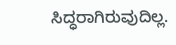ಸಿದ್ಧರಾಗಿರುವುದಿಲ್ಲ.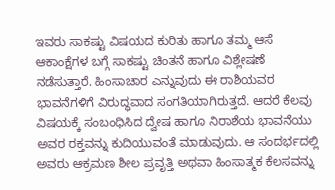ಇವರು ಸಾಕಷ್ಟು ವಿಷಯದ ಕುರಿತು ಹಾಗೂ ತಮ್ಮ ಆಸೆ ಆಕಾಂಕ್ಷೆಗಳ ಬಗ್ಗೆ ಸಾಕಷ್ಟು ಚಿಂತನೆ ಹಾಗೂ ವಿಶ್ಲೇಷಣೆ ನಡೆಸುತ್ತಾರೆ. ಹಿಂಸಾಚಾರ ಎನ್ನುವುದು ಈ ರಾಶಿಯವರ ಭಾವನೆಗಳಿಗೆ ವಿರುದ್ಧವಾದ ಸಂಗತಿಯಾಗಿರುತ್ತದೆ. ಆದರೆ ಕೆಲವು ವಿಷಯಕ್ಕೆ ಸಂಬಂಧಿಸಿದ ದ್ವೇಷ ಹಾಗೂ ನಿರಾಶೆಯ ಭಾವನೆಯು ಅವರ ರಕ್ತವನ್ನು ಕುದಿಯುವಂತೆ ಮಾಡುವುದು. ಆ ಸಂದರ್ಭದಲ್ಲಿ ಅವರು ಆಕ್ರಮಣ ಶೀಲ ಪ್ರವೃತ್ತಿ ಅಥವಾ ಹಿಂಸಾತ್ಮಕ ಕೆಲಸವನ್ನು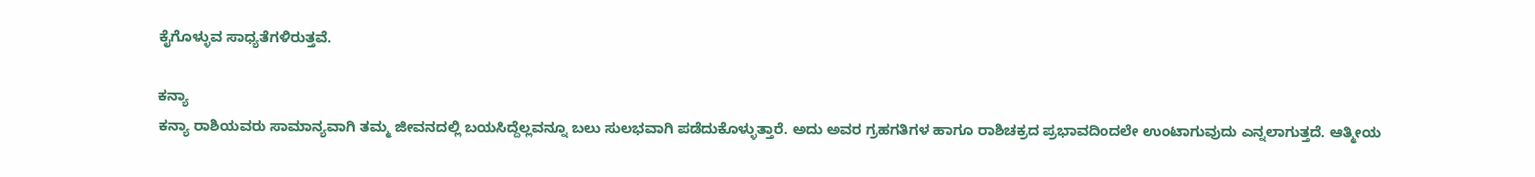ಕೈಗೊಳ್ಳುವ ಸಾಧ್ಯತೆಗಳಿರುತ್ತವೆ.

ಕನ್ಯಾ
ಕನ್ಯಾ ರಾಶಿಯವರು ಸಾಮಾನ್ಯವಾಗಿ ತಮ್ಮ ಜೀವನದಲ್ಲಿ ಬಯಸಿದ್ದೆಲ್ಲವನ್ನೂ ಬಲು ಸುಲಭವಾಗಿ ಪಡೆದುಕೊಳ್ಳುತ್ತಾರೆ. ಅದು ಅವರ ಗ್ರಹಗತಿಗಳ ಹಾಗೂ ರಾಶಿಚಕ್ರದ ಪ್ರಭಾವದಿಂದಲೇ ಉಂಟಾಗುವುದು ಎನ್ನಲಾಗುತ್ತದೆ. ಆತ್ಮೀಯ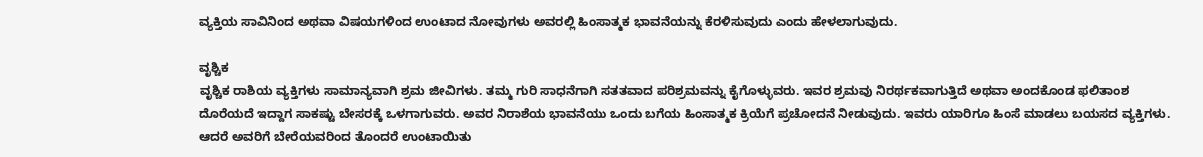ವ್ಯಕ್ತಿಯ ಸಾವಿನಿಂದ ಅಥವಾ ವಿಷಯಗಳಿಂದ ಉಂಟಾದ ನೋವುಗಳು ಅವರಲ್ಲಿ ಹಿಂಸಾತ್ಮಕ ಭಾವನೆಯನ್ನು ಕೆರಳಿಸುವುದು ಎಂದು ಹೇಳಲಾಗುವುದು.

ವೃಶ್ಚಿಕ
ವೃಶ್ಚಿಕ ರಾಶಿಯ ವ್ಯಕ್ತಿಗಳು ಸಾಮಾನ್ಯವಾಗಿ ಶ್ರಮ ಜೀವಿಗಳು. ತಮ್ಮ ಗುರಿ ಸಾಧನೆಗಾಗಿ ಸತತವಾದ ಪರಿಶ್ರಮವನ್ನು ಕೈಗೊಳ್ಳುವರು. ಇವರ ಶ್ರಮವು ನಿರರ್ಥಕವಾಗುತ್ತಿದೆ ಅಥವಾ ಅಂದಕೊಂಡ ಫಲಿತಾಂಶ ದೊರೆಯದೆ ಇದ್ದಾಗ ಸಾಕಷ್ಟು ಬೇಸರಕ್ಕೆ ಒಳಗಾಗುವರು. ಅವರ ನಿರಾಶೆಯ ಭಾವನೆಯು ಒಂದು ಬಗೆಯ ಹಿಂಸಾತ್ಮಕ ಕ್ರಿಯೆಗೆ ಪ್ರಚೋದನೆ ನೀಡುವುದು. ಇವರು ಯಾರಿಗೂ ಹಿಂಸೆ ಮಾಡಲು ಬಯಸದ ವ್ಯಕ್ತಿಗಳು. ಆದರೆ ಅವರಿಗೆ ಬೇರೆಯವರಿಂದ ತೊಂದರೆ ಉಂಟಾಯಿತು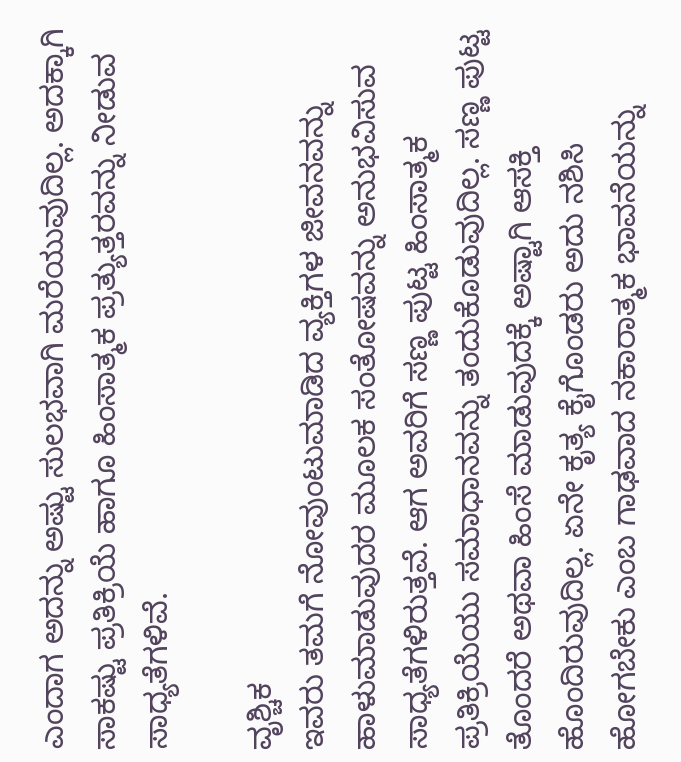ಎಂದಾಗ ಅದನ್ನು ಅಷ್ಟು ಸುಲಭವಾಗಿ ಮರೆಯುವುದಿಲ್ಲ. ಅದಕ್ಕಾಗಿ ಸಾಕಷ್ಟು ಪ್ರತಿಕ್ರಿಯೆ ಹಾಗೂ ಹಿಂಸಾತ್ಮಕ ಪ್ರತ್ಯುತ್ತರವನ್ನು ನೀಡುವ ಸಾಧ್ಯತೆಗಳಿವೆ.

ವೃಶ್ಚಿಕ
ಇವರು ತಮಗೆ ನೋವುಂಟುಮಾಡಿದ ವ್ಯಕ್ತಿಗಳ ಜೀವನವನ್ನು ಹಾಳುಮಾಡುವುದರ ಮೂಲಕ ಸಂತೋಷವನ್ನು ಅನುಭವಿಸುವ ಸಾಧ್ಯತೆಗಳಿರುತ್ತವೆ. ಆಗ ಅವರಿಗೆ ಸಣ್ಣ ಪುಟ್ಟ ಹಿಂಸಾತ್ಮಕ ಪ್ರತಿಕ್ರಿಯೆಯು ಸಮಾಧಾನವನ್ನು ತಂದುಕೊಡುವುದಿಲ್ಲ. ಸಣ್ಣ ಪುಟ್ಟ ತೊಂದರೆ ಅಥವಾ ಹಿಂಸೆ ಮಾಡುವುದಕ್ಕೆ ಅಷ್ಟಾಗಿ ಆಸಕ್ತಿ ಹೊಂದಿರುವುದಿಲ್ಲ. ಏನೇ ಕೃತ್ಯ ಕೈಗೊಂಡರು ಅದು ನಶಿಸಿ ಹೋಗಬೇಕು ಎಂಬ ಗಾಢವಾದ ನಕಾರಾತ್ಮಕ ಭಾವನೆಯನ್ನು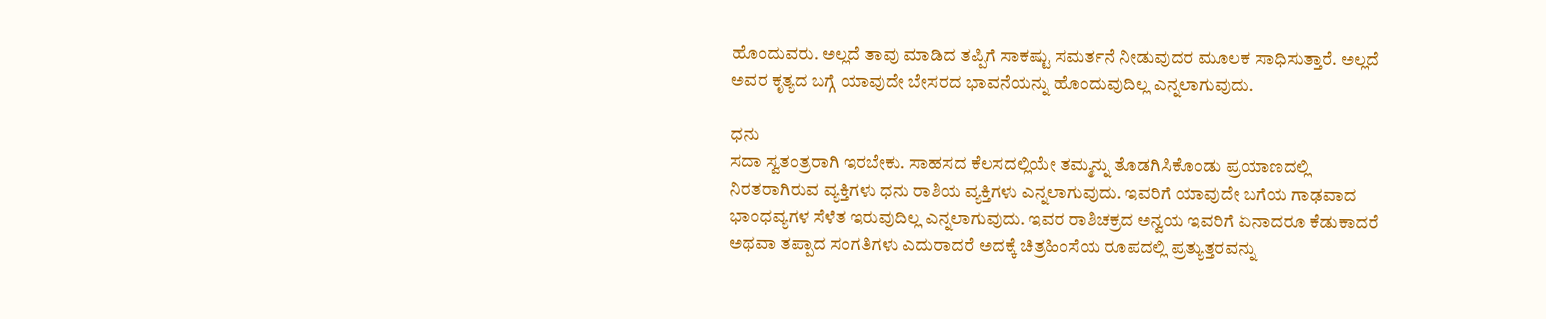ಹೊಂದುವರು. ಅಲ್ಲದೆ ತಾವು ಮಾಡಿದ ತಪ್ಪಿಗೆ ಸಾಕಷ್ಟು ಸಮರ್ತನೆ ನೀಡುವುದರ ಮೂಲಕ ಸಾಧಿಸುತ್ತಾರೆ. ಅಲ್ಲದೆ ಅವರ ಕೃತ್ಯದ ಬಗ್ಗೆ ಯಾವುದೇ ಬೇಸರದ ಭಾವನೆಯನ್ನು ಹೊಂದುವುದಿಲ್ಲ ಎನ್ನಲಾಗುವುದು.

ಧನು
ಸದಾ ಸ್ವತಂತ್ರರಾಗಿ ಇರಬೇಕು. ಸಾಹಸದ ಕೆಲಸದಲ್ಲಿಯೇ ತಮ್ಮನ್ನು ತೊಡಗಿಸಿಕೊಂಡು ಪ್ರಯಾಣದಲ್ಲಿ ನಿರತರಾಗಿರುವ ವ್ಯಕ್ತಿಗಳು ಧನು ರಾಶಿಯ ವ್ಯಕ್ತಿಗಳು ಎನ್ನಲಾಗುವುದು. ಇವರಿಗೆ ಯಾವುದೇ ಬಗೆಯ ಗಾಢವಾದ ಭಾಂಧವ್ಯಗಳ ಸೆಳೆತ ಇರುವುದಿಲ್ಲ ಎನ್ನಲಾಗುವುದು. ಇವರ ರಾಶಿಚಕ್ರದ ಅನ್ವಯ ಇವರಿಗೆ ಏನಾದರೂ ಕೆಡುಕಾದರೆ ಅಥವಾ ತಪ್ಪಾದ ಸಂಗತಿಗಳು ಎದುರಾದರೆ ಅದಕ್ಕೆ ಚಿತ್ರಹಿಂಸೆಯ ರೂಪದಲ್ಲಿ ಪ್ರತ್ಯುತ್ತರವನ್ನು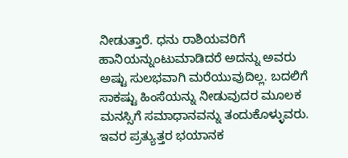ನೀಡುತ್ತಾರೆ. ಧನು ರಾಶಿಯವರಿಗೆ ಹಾನಿಯನ್ನುಂಟುಮಾಡಿದರೆ ಅದನ್ನು ಅವರು ಅಷ್ಟು ಸುಲಭವಾಗಿ ಮರೆಯುವುದಿಲ್ಲ. ಬದಲಿಗೆ ಸಾಕಷ್ಟು ಹಿಂಸೆಯನ್ನು ನೀಡುವುದರ ಮೂಲಕ ಮನಸ್ಸಿಗೆ ಸಮಾಧಾನವನ್ನು ತಂದುಕೊಳ್ಳುವರು. ಇವರ ಪ್ರತ್ಯುತ್ತರ ಭಯಾನಕ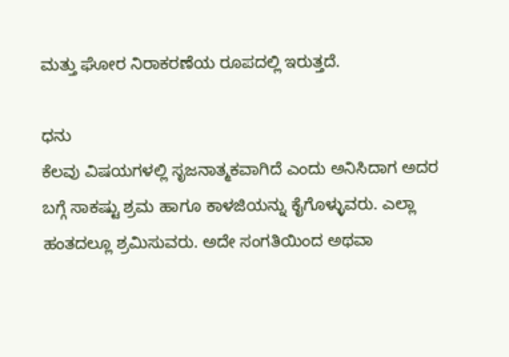ಮತ್ತು ಘೋರ ನಿರಾಕರಣೆಯ ರೂಪದಲ್ಲಿ ಇರುತ್ತದೆ.

ಧನು
ಕೆಲವು ವಿಷಯಗಳಲ್ಲಿ ಸೃಜನಾತ್ಮಕವಾಗಿದೆ ಎಂದು ಅನಿಸಿದಾಗ ಅದರ ಬಗ್ಗೆ ಸಾಕಷ್ಟು ಶ್ರಮ ಹಾಗೂ ಕಾಳಜಿಯನ್ನು ಕೈಗೊಳ್ಳುವರು. ಎಲ್ಲಾ ಹಂತದಲ್ಲೂ ಶ್ರಮಿಸುವರು. ಅದೇ ಸಂಗತಿಯಿಂದ ಅಥವಾ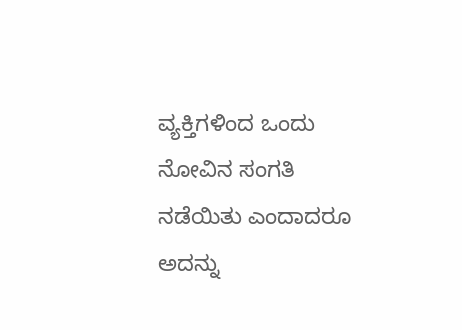ವ್ಯಕ್ತಿಗಳಿಂದ ಒಂದು ನೋವಿನ ಸಂಗತಿ ನಡೆಯಿತು ಎಂದಾದರೂ ಅದನ್ನು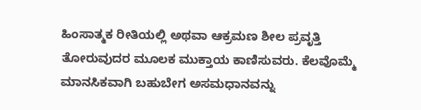ಹಿಂಸಾತ್ಮಕ ರೀತಿಯಲ್ಲಿ ಅಥವಾ ಆಕ್ರಮಣ ಶೀಲ ಪ್ರವೃತ್ತಿ ತೋರುವುದರ ಮೂಲಕ ಮುಕ್ತಾಯ ಕಾಣಿಸುವರು. ಕೆಲವೊಮ್ಮೆ ಮಾನಸಿಕವಾಗಿ ಬಹುಬೇಗ ಅಸಮಧಾನವನ್ನು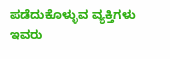ಪಡೆದುಕೊಳ್ಳುವ ವ್ಯಕ್ತಿಗಳು ಇವರು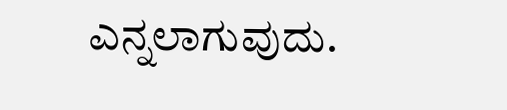ಎನ್ನಲಾಗುವುದು.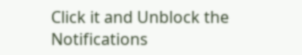Click it and Unblock the Notifications